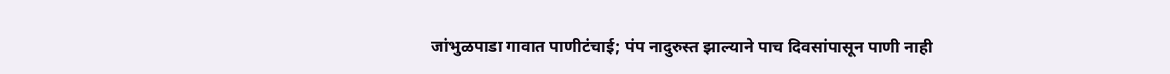जांभुळपाडा गावात पाणीटंचाई; पंप नादुरुस्त झाल्याने पाच दिवसांपासून पाणी नाही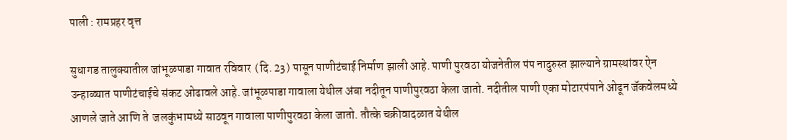पाली : रामप्रहर वृत्त

सुधागड तालुक्यातील जांभूळपाडा गावात रविवार  (दि. 23) पासून पाणीटंचाई निर्माण झाली आहे. पाणी पुरवठा योजनेतील पंप नादुरुस्त झाल्याने ग्रामस्थांवर ऐन उन्हाळ्यात पाणीटंचाईचे संकट ओढावले आहे. जांभूळपाडा गावाला येथील अंबा नदीतून पाणीपुरवठा केला जातो. नदीतील पाणी एका मोटारपंपाने ओढून जॅकवेलमध्ये आणले जाते आणि ते  जलकुंभामध्ये साठवून गावाला पाणीपुरवठा केला जातो. तौत्के चक्रीवादळात येथील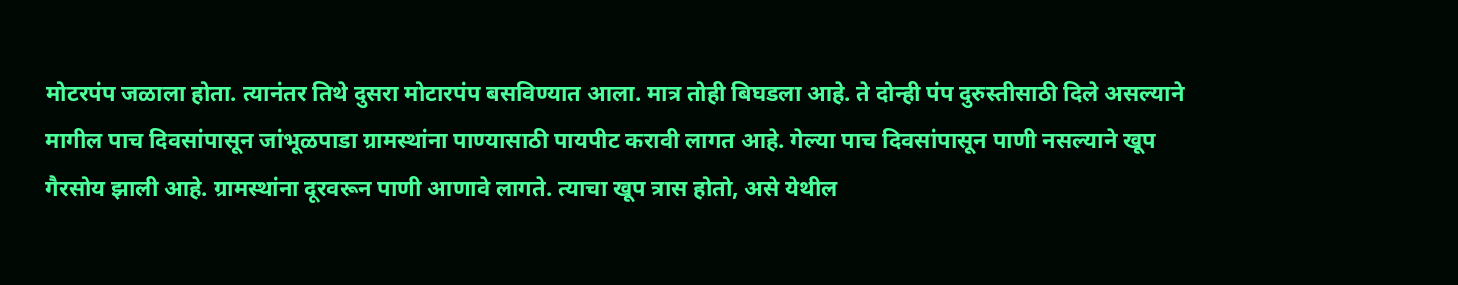मोटरपंप जळाला होता. त्यानंतर तिथे दुसरा मोटारपंप बसविण्यात आला. मात्र तोही बिघडला आहे. ते दोन्ही पंप दुरुस्तीसाठी दिले असल्याने मागील पाच दिवसांपासून जांभूळपाडा ग्रामस्थांना पाण्यासाठी पायपीट करावी लागत आहे. गेल्या पाच दिवसांपासून पाणी नसल्याने खूप गैरसोय झाली आहे. ग्रामस्थांना दूरवरून पाणी आणावे लागते. त्याचा खूप त्रास होतो, असे येथील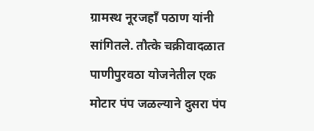ग्रामस्थ नूरजहाँ पठाण यांनी सांगितले. तौत्के चक्रीवादळात पाणीपुरवठा योजनेतील एक मोटार पंप जळल्याने दुसरा पंप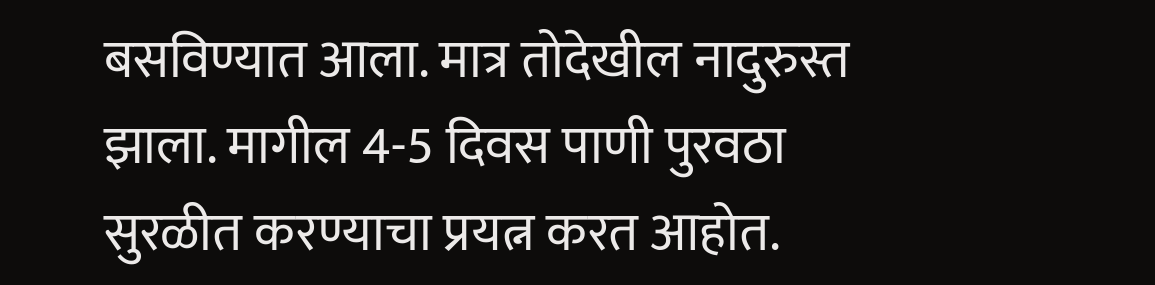बसविण्यात आला. मात्र तोदेखील नादुरुस्त झाला. मागील 4-5 दिवस पाणी पुरवठा सुरळीत करण्याचा प्रयत्न करत आहोत.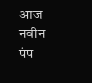आज नवीन पंप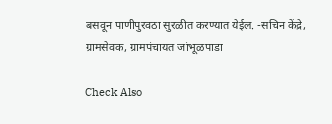बसवून पाणीपुरवठा सुरळीत करण्यात येईल. -सचिन केंद्रे, ग्रामसेवक, ग्रामपंचायत जांभूळपाडा

Check Also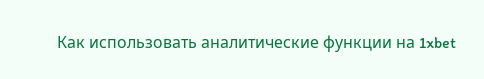Как использовать аналитические функции на 1xbet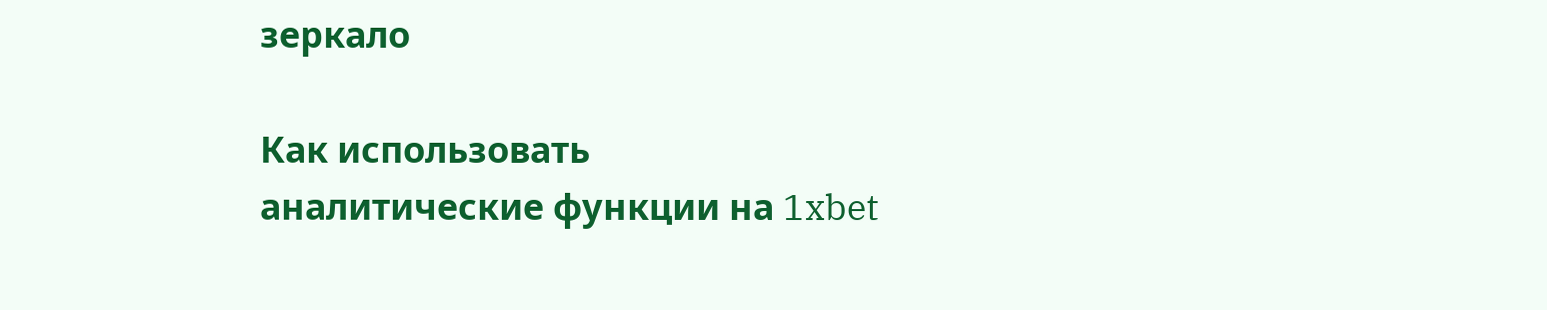зеркало

Как использовать аналитические функции на 1xbet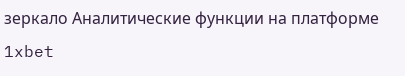зеркало Аналитические функции на платформе 1xbet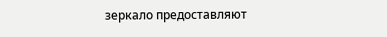зеркало предоставляют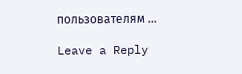пользователям …

Leave a Reply